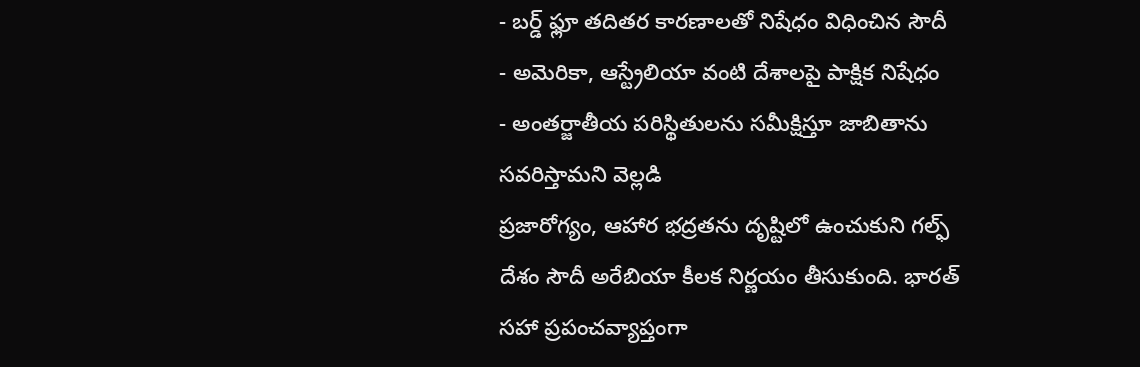- బర్డ్ ఫ్లూ తదితర కారణాలతో నిషేధం విధించిన సౌదీ
- అమెరికా, ఆస్ట్రేలియా వంటి దేశాలపై పాక్షిక నిషేధం
- అంతర్జాతీయ పరిస్థితులను సమీక్షిస్తూ జాబితాను సవరిస్తామని వెల్లడి
ప్రజారోగ్యం, ఆహార భద్రతను దృష్టిలో ఉంచుకుని గల్ఫ్ దేశం సౌదీ అరేబియా కీలక నిర్ణయం తీసుకుంది. భారత్ సహా ప్రపంచవ్యాప్తంగా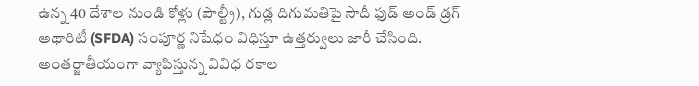ఉన్న 40 దేశాల నుండి కోళ్లు (పౌల్ట్రీ), గుడ్ల దిగుమతిపై సౌదీ ఫుడ్ అండ్ డ్రగ్ అథారిటీ (SFDA) సంపూర్ణ నిషేధం విధిస్తూ ఉత్తర్వులు జారీ చేసింది. అంతర్జాతీయంగా వ్యాపిస్తున్న వివిధ రకాల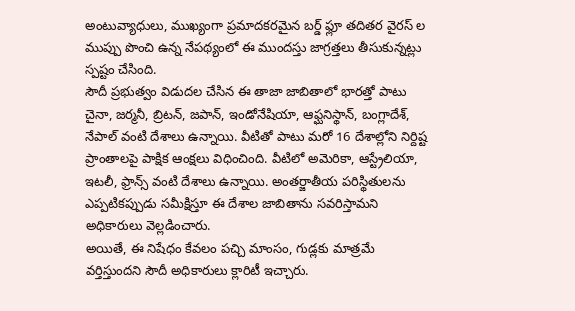అంటువ్యాధులు, ముఖ్యంగా ప్రమాదకరమైన బర్డ్ ఫ్లూ తదితర వైరస్ ల ముప్పు పొంచి ఉన్న నేపథ్యంలో ఈ ముందస్తు జాగ్రత్తలు తీసుకున్నట్లు స్పష్టం చేసింది.
సౌదీ ప్రభుత్వం విడుదల చేసిన ఈ తాజా జాబితాలో భారత్తో పాటు చైనా, జర్మనీ, బ్రిటన్, జపాన్, ఇండోనేషియా, ఆఫ్ఘనిస్థాన్, బంగ్లాదేశ్, నేపాల్ వంటి దేశాలు ఉన్నాయి. వీటితో పాటు మరో 16 దేశాల్లోని నిర్దిష్ట ప్రాంతాలపై పాక్షిక ఆంక్షలు విధించింది. వీటిలో అమెరికా, ఆస్ట్రేలియా, ఇటలీ, ఫ్రాన్స్ వంటి దేశాలు ఉన్నాయి. అంతర్జాతీయ పరిస్థితులను ఎప్పటికప్పుడు సమీక్షిస్తూ ఈ దేశాల జాబితాను సవరిస్తామని అధికారులు వెల్లడించారు.
అయితే, ఈ నిషేధం కేవలం పచ్చి మాంసం, గుడ్లకు మాత్రమే వర్తిస్తుందని సౌదీ అధికారులు క్లారిటీ ఇచ్చారు.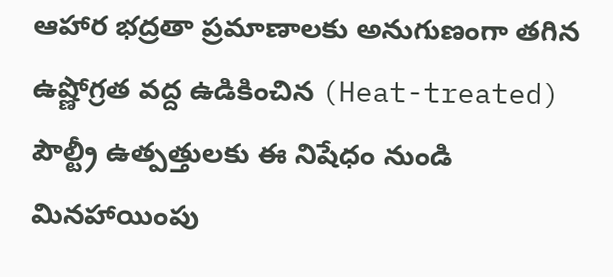ఆహార భద్రతా ప్రమాణాలకు అనుగుణంగా తగిన ఉష్ణోగ్రత వద్ద ఉడికించిన (Heat-treated) పౌల్ట్రీ ఉత్పత్తులకు ఈ నిషేధం నుండి మినహాయింపు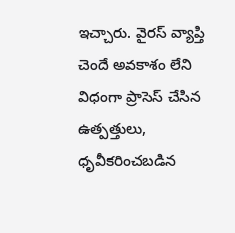ఇచ్చారు. వైరస్ వ్యాప్తి చెందే అవకాశం లేని విధంగా ప్రాసెస్ చేసిన ఉత్పత్తులు, ధృవీకరించబడిన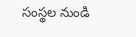సంస్థల నుండి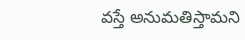వస్తే అనుమతిస్తామని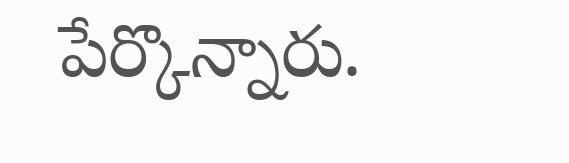పేర్కొన్నారు.